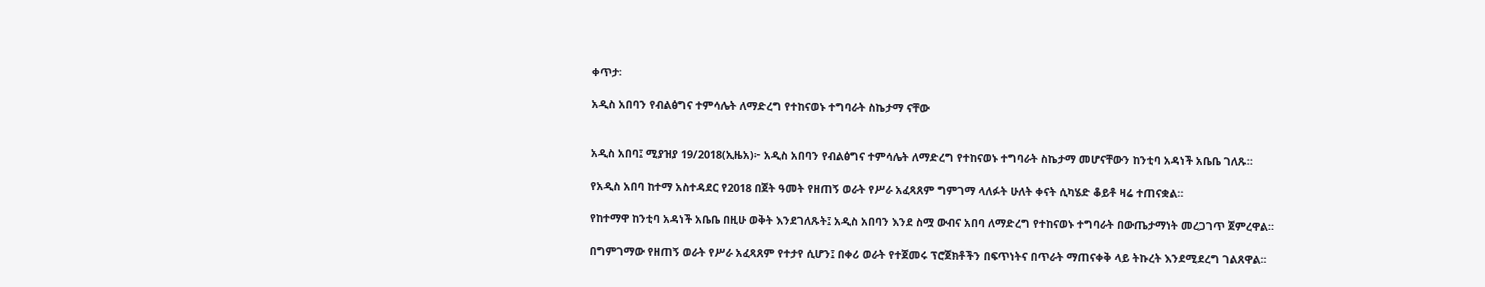ቀጥታ፡

አዲስ አበባን የብልፅግና ተምሳሌት ለማድረግ የተከናወኑ ተግባራት ስኬታማ ናቸው


አዲስ አበባ፤ ሚያዝያ 19/2018(ኢዜአ)፦ አዲስ አበባን የብልፅግና ተምሳሌት ለማድረግ የተከናወኑ ተግባራት ስኬታማ መሆናቸውን ከንቲባ አዳነች አቤቤ ገለጹ።

የአዲስ አበባ ከተማ አስተዳደር የ2018 በጀት ዓመት የዘጠኝ ወራት የሥራ አፈጻጸም ግምገማ ላለፉት ሁለት ቀናት ሲካሄድ ቆይቶ ዛሬ ተጠናቋል።

የከተማዋ ከንቲባ አዳነች አቤቤ በዚሁ ወቅት እንደገለጹት፤ አዲስ አበባን እንደ ስሟ ውብና አበባ ለማድረግ የተከናወኑ ተግባራት በውጤታማነት መረጋገጥ ጀምረዋል።

በግምገማው የዘጠኝ ወራት የሥራ አፈጻጸም የተታየ ሲሆን፤ በቀሪ ወራት የተጀመሩ ፕሮጀክቶችን በፍጥነትና በጥራት ማጠናቀቅ ላይ ትኩረት እንደሚደረግ ገልጸዋል፡፡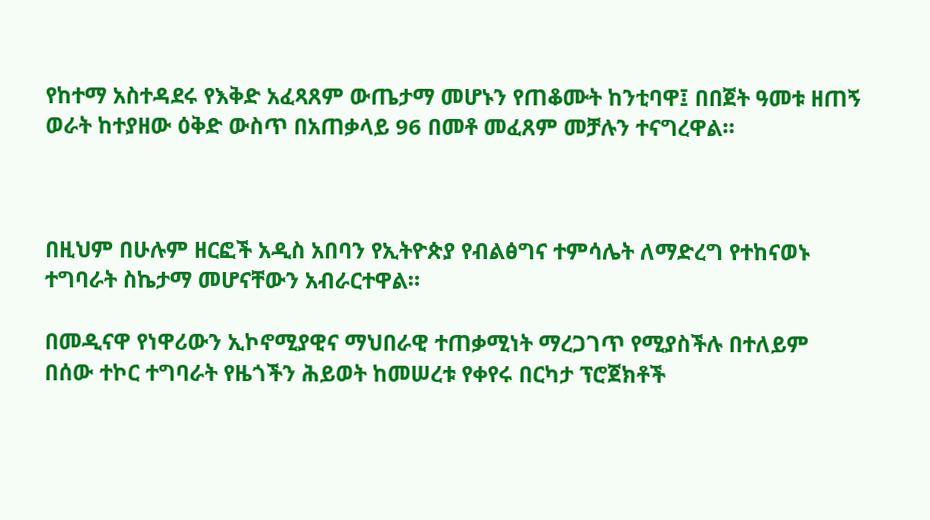የከተማ አስተዳደሩ የእቅድ አፈጻጸም ውጤታማ መሆኑን የጠቆሙት ከንቲባዋ፤ በበጀት ዓመቱ ዘጠኝ ወራት ከተያዘው ዕቅድ ውስጥ በአጠቃላይ 96 በመቶ መፈጸም መቻሉን ተናግረዋል።



በዚህም በሁሉም ዘርፎች አዲስ አበባን የኢትዮጵያ የብልፅግና ተምሳሌት ለማድረግ የተከናወኑ ተግባራት ስኬታማ መሆናቸውን አብራርተዋል።

በመዲናዋ የነዋሪውን ኢኮኖሚያዊና ማህበራዊ ተጠቃሚነት ማረጋገጥ የሚያስችሉ በተለይም በሰው ተኮር ተግባራት የዜጎችን ሕይወት ከመሠረቱ የቀየሩ በርካታ ፕሮጀክቶች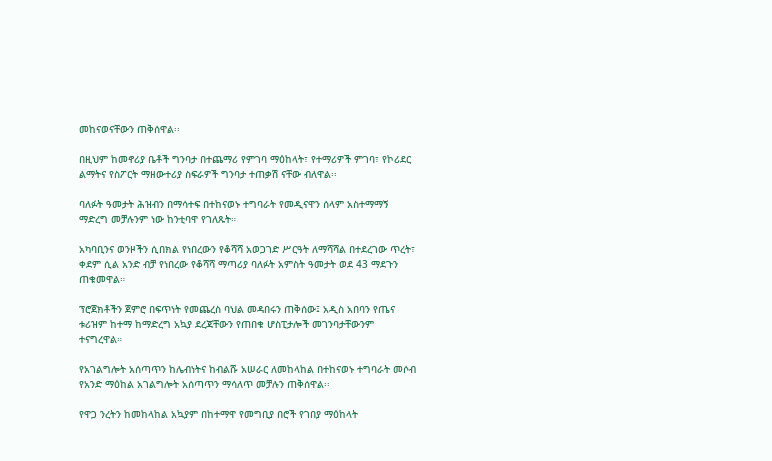መከናወናቸውን ጠቅሰዋል፡፡

በዚህም ከመኖሪያ ቤቶች ግንባታ በተጨማሪ የምገባ ማዕከላት፣ የተማሪዎች ምገባ፣ የኮሪደር ልማትና የስፖርት ማዘውተሪያ ስፍራዎች ግንባታ ተጠቃሽ ናቸው ብለዋል፡፡

ባለፉት ዓመታት ሕዝብን በማሳተፍ በተከናወኑ ተግባራት የመዲናዋን ሰላም አስተማማኝ ማድረግ መቻሉንም ነው ከንቲባዋ የገለጹት።

አካባቢንና ወንዞችን ሲበክል የነበረውን የቆሻሻ አወጋገድ ሥርዓት ለማሻሻል በተደረገው ጥረት፣ ቀደም ሲል አንድ ብቻ የነበረው የቆሻሻ ማጣሪያ ባለፉት አምስት ዓመታት ወደ 43 ማደጉን ጠቁመዋል።

ፕሮጀክቶችን ጀምሮ በፍጥነት የመጨረስ ባህል መዳበሩን ጠቅሰው፤ አዲስ አበባን የጤና ቱሪዝም ከተማ ከማድረግ አኳያ ደረጃቸውን የጠበቁ ሆስፒታሎች መገንባታቸውንም ተናግረዋል።

የአገልግሎት አሰጣጥን ከሌብነትና ከብልሹ አሠራር ለመከላከል በተከናወኑ ተግባራት መሶብ የአንድ ማዕከል አገልግሎት አሰጣጥን ማሳለጥ መቻሉን ጠቅሰዋል፡፡

የዋጋ ንረትን ከመከላከል አኳያም በከተማዋ የመግቢያ በሮች የገበያ ማዕከላት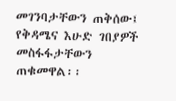መገንባታቸውን ጠቅሰው፤ የቅዳሜና እሁድ ገበያዎች መስፋፋታቸውን ጠቁመዋል፡፡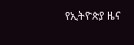የኢትዮጵያ ዜና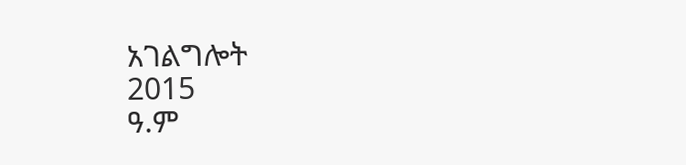አገልግሎት
2015
ዓ.ም